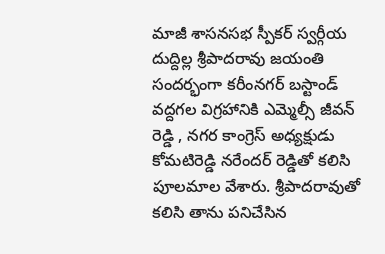మాజీ శాసనసభ స్పీకర్ స్వర్గీయ దుద్దిల్ల శ్రీపాదరావు జయంతి సందర్భంగా కరీంనగర్ బస్టాండ్ వద్దగల విగ్రహానికి ఎమ్మెల్సీ జీవన్ రెడ్డి , నగర కాంగ్రెస్ అధ్యక్షుడు కోమటిరెడ్డి నరేందర్ రెడ్డితో కలిసి పూలమాల వేశారు. శ్రీపాదరావుతో కలిసి తాను పనిచేసిన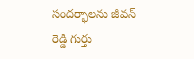సందర్భాలను జీవన్ రెడ్డి గుర్తు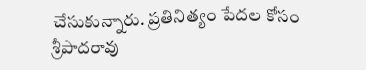చేసుకున్నారు. ప్రతినిత్యం పేదల కోసం శ్రీపాదరావు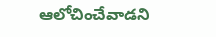ఆలోచించేవాడని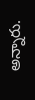అన్నారు.